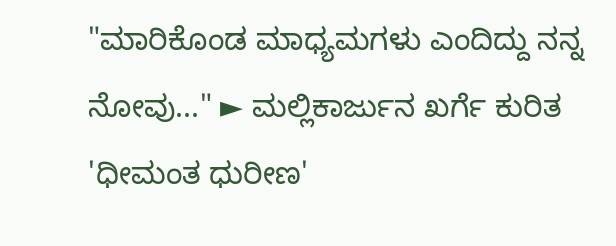"ಮಾರಿಕೊಂಡ ಮಾಧ್ಯಮಗಳು ಎಂದಿದ್ದು ನನ್ನ ನೋವು..." ► ಮಲ್ಲಿಕಾರ್ಜುನ ಖರ್ಗೆ ಕುರಿತ 'ಧೀಮಂತ ಧುರೀಣ'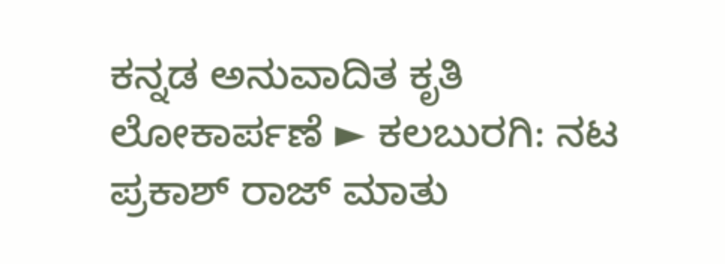ಕನ್ನಡ ಅನುವಾದಿತ ಕೃತಿ ಲೋಕಾರ್ಪಣೆ ► ಕಲಬುರಗಿ: ನಟ ಪ್ರಕಾಶ್ ರಾಜ್ ಮಾತು